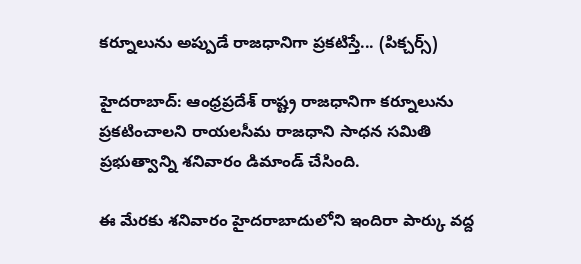కర్నూలును అప్పుడే రాజధానిగా ప్రకటిస్తే... (పిక్చర్స్)

హైదరాబాద్: ఆంధ్రప్రదేశ్ రాష్ట్ర రాజధానిగా కర్నూలును ప్రకటించాలని రాయలసీమ రాజధాని సాధన సమితి ప్రభుత్వాన్ని శనివారం డిమాండ్ చేసింది.

ఈ మేరకు శనివారం హైదరాబాదులోని ఇందిరా పార్కు వద్ద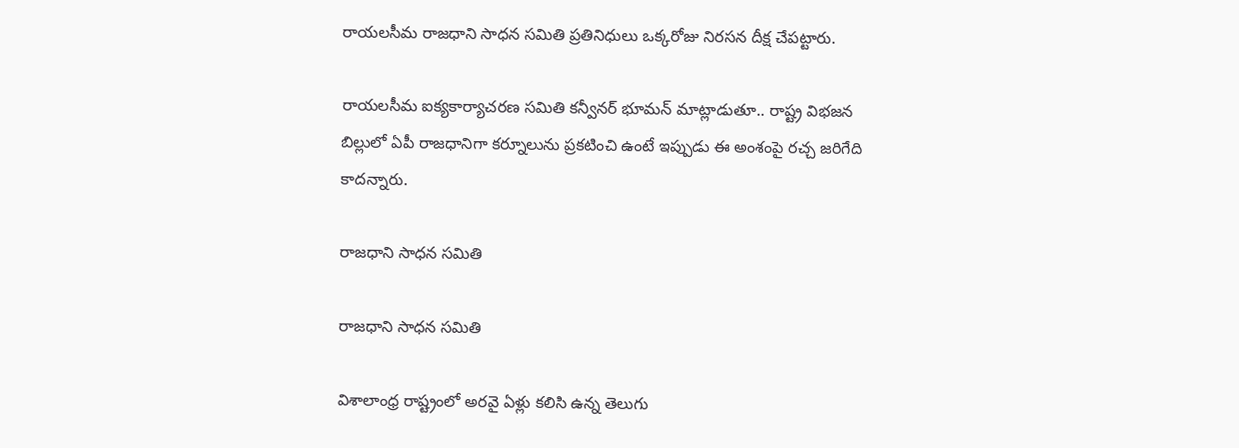రాయలసీమ రాజధాని సాధన సమితి ప్రతినిధులు ఒక్కరోజు నిరసన దీక్ష చేపట్టారు.

రాయలసీమ ఐక్యకార్యాచరణ సమితి కన్వీనర్ భూమన్ మాట్లాడుతూ.. రాష్ట్ర విభజన బిల్లులో ఏపీ రాజధానిగా కర్నూలును ప్రకటించి ఉంటే ఇప్పుడు ఈ అంశంపై రచ్చ జరిగేది కాదన్నారు.

రాజధాని సాధన సమితి

రాజధాని సాధన సమితి

విశాలాంధ్ర రాష్ట్రంలో అరవై ఏళ్లు కలిసి ఉన్న తెలుగు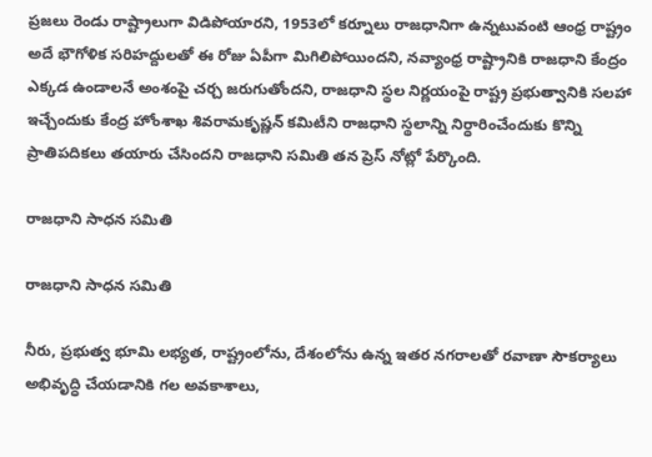ప్రజలు రెండు రాష్ట్రాలుగా విడిపోయారని, 1953లో కర్నూలు రాజధానిగా ఉన్నటువంటి ఆంధ్ర రాష్ట్రం అదే భౌగోళిక సరిహద్దులతో ఈ రోజు ఏపీగా మిగిలిపోయిందని, నవ్యాంధ్ర రాష్ట్రానికి రాజధాని కేంద్రం ఎక్కడ ఉండాలనే అంశంపై చర్చ జరుగుతోందని, రాజధాని స్థల నిర్ణయంపై రాష్ట్ర ప్రభుత్వానికి సలహా ఇచ్చేందుకు కేంద్ర హోంశాఖ శివరామకృష్ణన్ కమిటీని రాజధాని స్థలాన్ని నిర్ధారించేందుకు కొన్ని ప్రాతిపదికలు తయారు చేసిందని రాజధాని సమితి తన ప్రెస్ నోట్లో పేర్కొంది.

రాజధాని సాధన సమితి

రాజధాని సాధన సమితి

నీరు, ప్రభుత్వ భూమి లభ్యత, రాష్ట్రంలోను, దేశంలోను ఉన్న ఇతర నగరాలతో రవాణా సౌకర్యాలు అభివృద్ధి చేయడానికి గల అవకాశాలు,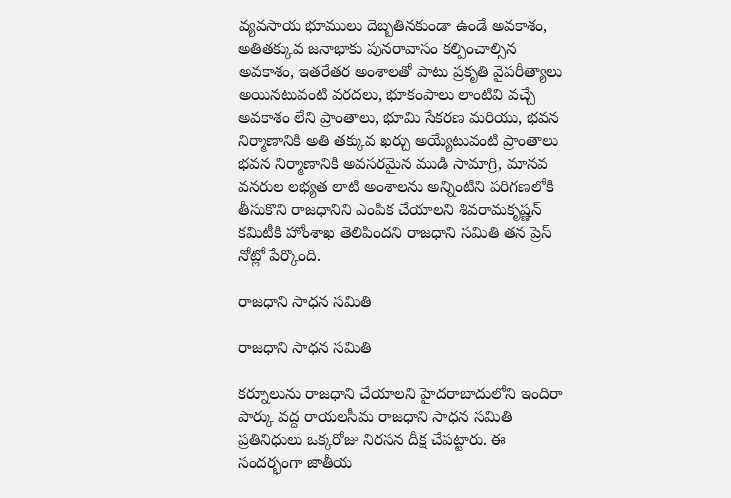వ్యవసాయ భూములు దెబ్బతినకుండా ఉండే అవకాశం, అతితక్కువ జనాభాకు పునరావాసం కల్పించాల్సిన అవకాశం, ఇతరేతర అంశాలతో పాటు ప్రకృతి వైపరీత్యాలు అయినటువంటి వరదలు, భూకంపాలు లాంటివి వచ్చే అవకాశం లేని ప్రాంతాలు, భూమి సేకరణ మరియు, భవన నిర్మాణానికి అతి తక్కువ ఖర్చు అయ్యేటువంటి ప్రాంతాలు భవన నిర్మాణానికి అవసరమైన ముడి సామాగ్రి, మానవ వనరుల లభ్యత లాటి అంశాలను అన్నింటిని పరిగణలోకి తీసుకొని రాజధానిని ఎంపిక చేయాలని శివరామకృష్ణన్ కమిటీకి హోంశాఖ తెలిపిందని రాజధాని సమితి తన ప్రెస్ నోట్లో పేర్కొంది.

రాజధాని సాధన సమితి

రాజధాని సాధన సమితి

కర్నూలును రాజధాని చేయాలని హైదరాబాదులోని ఇందిరా పార్కు వద్ద రాయలసీమ రాజధాని సాధన సమితి ప్రతినిధులు ఒక్కరోజు నిరసన దీక్ష చేపట్టారు. ఈ సందర్భంగా జాతీయ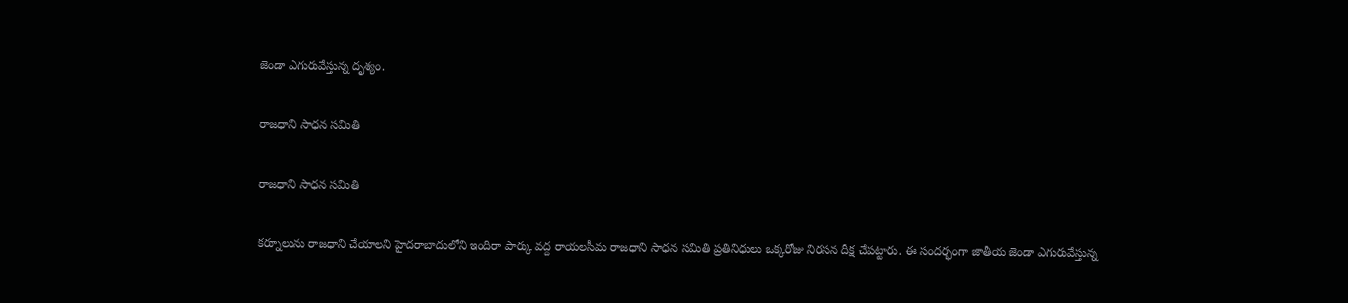జెండా ఎగురువేస్తున్న దృశ్యం.

రాజధాని సాధన సమితి

రాజధాని సాధన సమితి

కర్నూలును రాజధాని చేయాలని హైదరాబాదులోని ఇందిరా పార్కు వద్ద రాయలసీమ రాజధాని సాధన సమితి ప్రతినిధులు ఒక్కరోజు నిరసన దీక్ష చేపట్టారు. ఈ సందర్భంగా జాతీయ జెండా ఎగురువేస్తున్న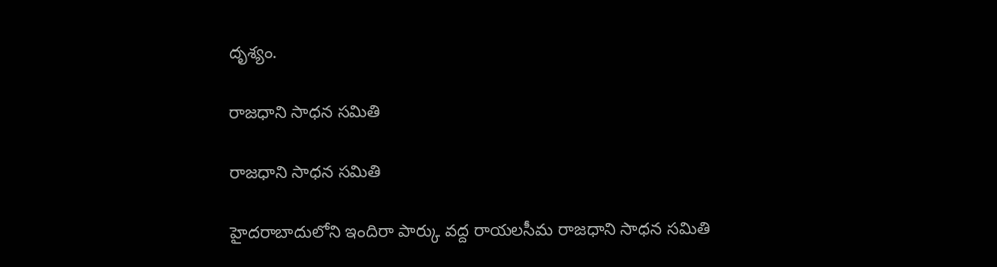దృశ్యం.

రాజధాని సాధన సమితి

రాజధాని సాధన సమితి

హైదరాబాదులోని ఇందిరా పార్కు వద్ద రాయలసీమ రాజధాని సాధన సమితి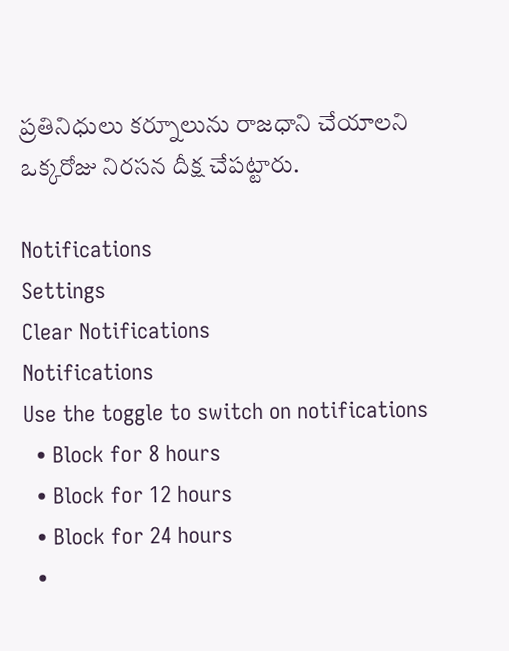ప్రతినిధులు కర్నూలును రాజధాని చేయాలని ఒక్కరోజు నిరసన దీక్ష చేపట్టారు.

Notifications
Settings
Clear Notifications
Notifications
Use the toggle to switch on notifications
  • Block for 8 hours
  • Block for 12 hours
  • Block for 24 hours
  •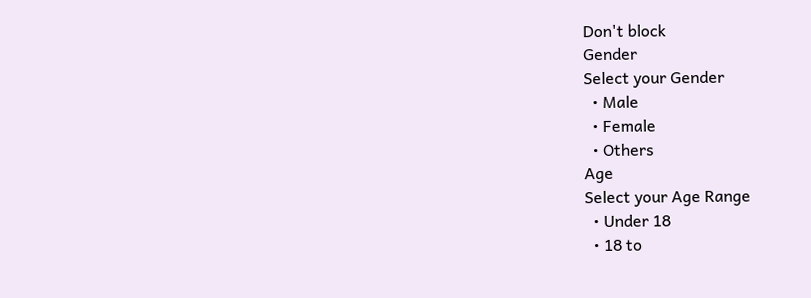Don't block
Gender
Select your Gender
  • Male
  • Female
  • Others
Age
Select your Age Range
  • Under 18
  • 18 to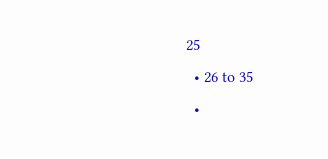25
  • 26 to 35
  •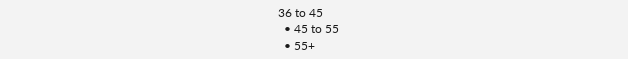36 to 45
  • 45 to 55
  • 55+